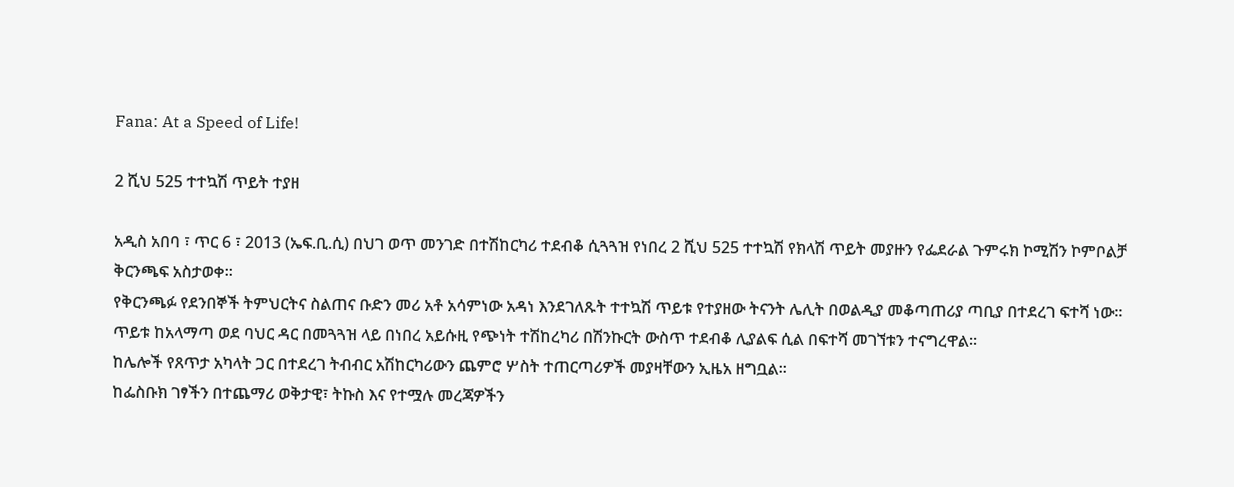Fana: At a Speed of Life!

2 ሺህ 525 ተተኳሽ ጥይት ተያዘ

አዲስ አበባ ፣ ጥር 6 ፣ 2013 (ኤፍ.ቢ.ሲ) በህገ ወጥ መንገድ በተሽከርካሪ ተደብቆ ሲጓጓዝ የነበረ 2 ሺህ 525 ተተኳሽ የክላሽ ጥይት መያዙን የፌደራል ጉምሩክ ኮሚሽን ኮምቦልቻ ቅርንጫፍ አስታወቀ።
የቅርንጫፉ የደንበኞች ትምህርትና ስልጠና ቡድን መሪ አቶ አሳምነው አዳነ እንደገለጹት ተተኳሽ ጥይቱ የተያዘው ትናንት ሌሊት በወልዲያ መቆጣጠሪያ ጣቢያ በተደረገ ፍተሻ ነው።
ጥይቱ ከአላማጣ ወደ ባህር ዳር በመጓጓዝ ላይ በነበረ አይሱዚ የጭነት ተሽከረካሪ በሽንኩርት ውስጥ ተደብቆ ሊያልፍ ሲል በፍተሻ መገኘቱን ተናግረዋል።
ከሌሎች የጸጥታ አካላት ጋር በተደረገ ትብብር አሽከርካሪውን ጨምሮ ሦስት ተጠርጣሪዎች መያዛቸውን ኢዜአ ዘግቧል።
ከፌስቡክ ገፃችን በተጨማሪ ወቅታዊ፣ ትኩስ እና የተሟሉ መረጃዎችን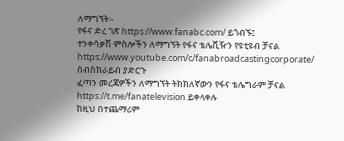ለማግኘት፡-
የፋና ድረ ገጽ https://www.fanabc.com/ ይጎብኙ፤
ተንቀሳቃሽ ምስሎችን ለማግኘት የፋና ቴሌቪዥን የዩቲዩብ ቻናል https://www.youtube.com/c/fanabroadcastingcorporate/ ሰብስክራይብ ያድርጉ
ፈጣን መረጃዎችን ለማግኘት ትክክለኛውን የፋና ቴሌግራም ቻናል https://t.me/fanatelevision ይቀላቀሉ
ከዚህ በተጨማሪም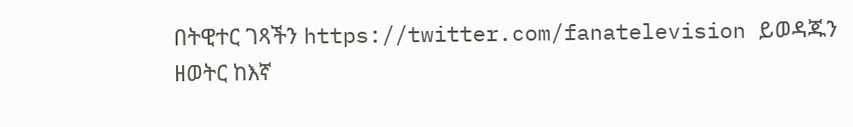በትዊተር ገጻችን https://twitter.com/fanatelevision ይወዳጁን
ዘወትር ከእኛ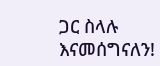ጋር ስላሉ እናመሰግናለን!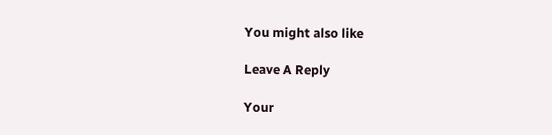You might also like

Leave A Reply

Your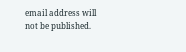email address will not be published.